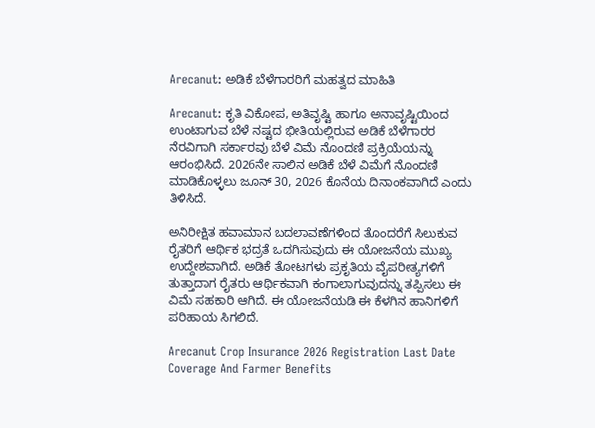Arecanut: ಅಡಿಕೆ ಬೆಳೆಗಾರರಿಗೆ ಮಹತ್ವದ ಮಾಹಿತಿ

Arecanut: ಕೃತಿ ವಿಕೋಪ, ಅತಿವೃಷ್ಟಿ ಹಾಗೂ ಅನಾವೃಷ್ಟಿಯಿಂದ ಉಂಟಾಗುವ ಬೆಳೆ ನಷ್ಟದ ಭೀತಿಯಲ್ಲಿರುವ ಅಡಿಕೆ ಬೆಳೆಗಾರರ ನೆರವಿಗಾಗಿ ಸರ್ಕಾರವು ಬೆಳೆ ವಿಮೆ ನೊಂದಣಿ ಪ್ರಕ್ರಿಯೆಯನ್ನು ಆರಂಭಿಸಿದೆ. 2026ನೇ ಸಾಲಿನ ಅಡಿಕೆ ಬೆಳೆ ವಿಮೆಗೆ ನೊಂದಣಿ ಮಾಡಿಕೊಳ್ಳಲು ಜೂನ್ 30, 2026 ಕೊನೆಯ ದಿನಾಂಕವಾಗಿದೆ ಎಂದು ತಿಳಿಸಿದೆ.

ಅನಿರೀಕ್ಷಿತ ಹವಾಮಾನ ಬದಲಾವಣೆಗಳಿಂದ ತೊಂದರೆಗೆ ಸಿಲುಕುವ ರೈತರಿಗೆ ಆರ್ಥಿಕ ಭದ್ರತೆ ಒದಗಿಸುವುದು ಈ ಯೋಜನೆಯ ಮುಖ್ಯ ಉದ್ದೇಶವಾಗಿದೆ. ಅಡಿಕೆ ತೋಟಗಳು ಪ್ರಕೃತಿಯ ವೈಪರೀತ್ಯಗಳಿಗೆ ತುತ್ತಾದಾಗ ರೈತರು ಆರ್ಥಿಕವಾಗಿ ಕಂಗಾಲಾಗುವುದನ್ನು ತಪ್ಪಿಸಲು ಈ ವಿಮೆ ಸಹಕಾರಿ ಆಗಿದೆ. ಈ ಯೋಜನೆಯಡಿ ಈ ಕೆಳಗಿನ ಹಾನಿಗಳಿಗೆ ಪರಿಹಾಯ ಸಿಗಲಿದೆ.

Arecanut Crop Insurance 2026 Registration Last Date Coverage And Farmer Benefits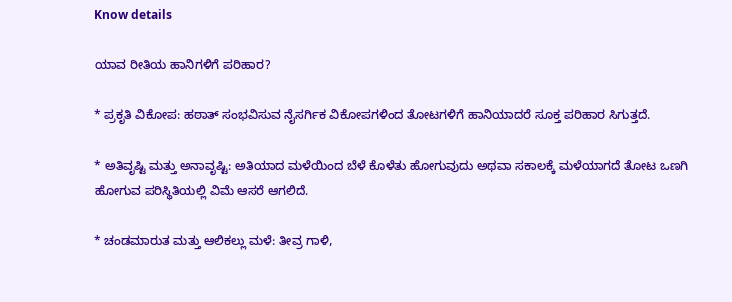Know details

ಯಾವ ರೀತಿಯ ಹಾನಿಗಳಿಗೆ ಪರಿಹಾರ?

* ಪ್ರಕೃತಿ ವಿಕೋಪ: ಹಠಾತ್ ಸಂಭವಿಸುವ ನೈಸರ್ಗಿಕ ವಿಕೋಪಗಳಿಂದ ತೋಟಗಳಿಗೆ ಹಾನಿಯಾದರೆ ಸೂಕ್ತ ಪರಿಹಾರ ಸಿಗುತ್ತದೆ.

* ಅತಿವೃಷ್ಟಿ ಮತ್ತು ಅನಾವೃಷ್ಟಿ: ಅತಿಯಾದ ಮಳೆಯಿಂದ ಬೆಳೆ ಕೊಳೆತು ಹೋಗುವುದು ಅಥವಾ ಸಕಾಲಕ್ಕೆ ಮಳೆಯಾಗದೆ ತೋಟ ಒಣಗಿ ಹೋಗುವ ಪರಿಸ್ಥಿತಿಯಲ್ಲಿ ವಿಮೆ ಆಸರೆ ಆಗಲಿದೆ.

* ಚಂಡಮಾರುತ ಮತ್ತು ಆಲಿಕಲ್ಲು ಮಳೆ: ತೀವ್ರ ಗಾಳಿ,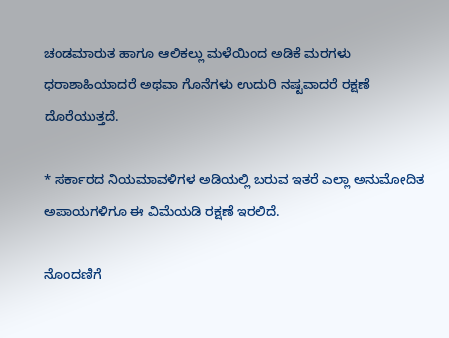ಚಂಡಮಾರುತ ಹಾಗೂ ಆಲಿಕಲ್ಲು ಮಳೆಯಿಂದ ಅಡಿಕೆ ಮರಗಳು ಧರಾಶಾಹಿಯಾದರೆ ಅಥವಾ ಗೊನೆಗಳು ಉದುರಿ ನಷ್ಟವಾದರೆ ರಕ್ಷಣೆ ದೊರೆಯುತ್ತದೆ.

* ಸರ್ಕಾರದ ನಿಯಮಾವಳಿಗಳ ಅಡಿಯಲ್ಲಿ ಬರುವ ಇತರೆ ಎಲ್ಲಾ ಅನುಮೋದಿತ ಅಪಾಯಗಳಿಗೂ ಈ ವಿಮೆಯಡಿ ರಕ್ಷಣೆ ಇರಲಿದೆ.

ನೊಂದಣಿಗೆ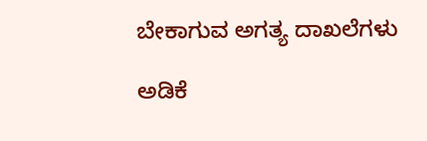ಬೇಕಾಗುವ ಅಗತ್ಯ ದಾಖಲೆಗಳು

ಅಡಿಕೆ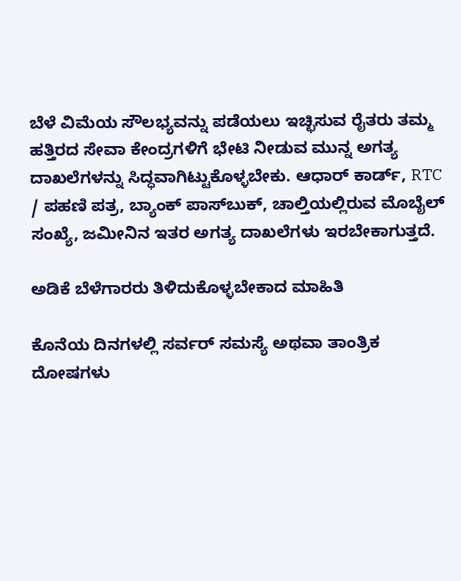ಬೆಳೆ ವಿಮೆಯ ಸೌಲಭ್ಯವನ್ನು ಪಡೆಯಲು ಇಚ್ಛಿಸುವ ರೈತರು ತಮ್ಮ ಹತ್ತಿರದ ಸೇವಾ ಕೇಂದ್ರಗಳಿಗೆ ಭೇಟಿ ನೀಡುವ ಮುನ್ನ ಅಗತ್ಯ ದಾಖಲೆಗಳನ್ನು ಸಿದ್ಧವಾಗಿಟ್ಟುಕೊಳ್ಳಬೇಕು. ಆಧಾರ್ ಕಾರ್ಡ್, RTC / ಪಹಣಿ ಪತ್ರ, ಬ್ಯಾಂಕ್ ಪಾಸ್‌ಬುಕ್, ಚಾಲ್ತಿಯಲ್ಲಿರುವ ಮೊಬೈಲ್ ಸಂಖ್ಯೆ, ಜಮೀನಿನ ಇತರ ಅಗತ್ಯ ದಾಖಲೆಗಳು ಇರಬೇಕಾಗುತ್ತದೆ.

ಅಡಿಕೆ ಬೆಳೆಗಾರರು ತಿಳಿದುಕೊಳ್ಳಬೇಕಾದ ಮಾಹಿತಿ

ಕೊನೆಯ ದಿನಗಳಲ್ಲಿ ಸರ್ವರ್ ಸಮಸ್ಯೆ ಅಥವಾ ತಾಂತ್ರಿಕ ದೋಷಗಳು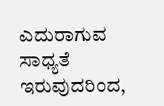ಎದುರಾಗುವ ಸಾಧ್ಯತೆ ಇರುವುದರಿಂದ,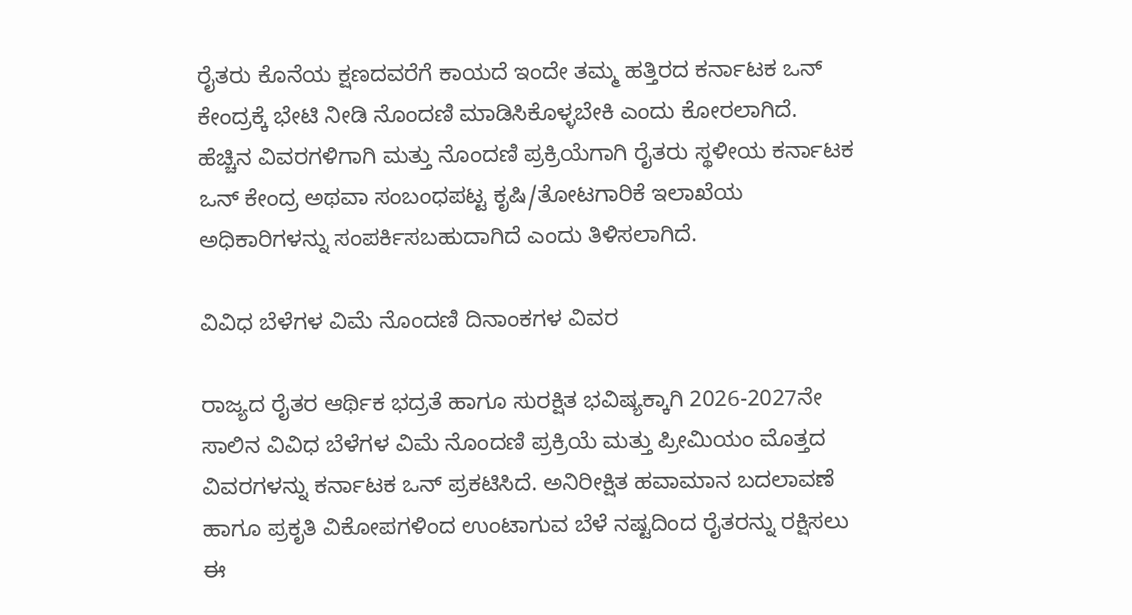ರೈತರು ಕೊನೆಯ ಕ್ಷಣದವರೆಗೆ ಕಾಯದೆ ಇಂದೇ ತಮ್ಮ ಹತ್ತಿರದ ಕರ್ನಾಟಕ ಒನ್ ಕೇಂದ್ರಕ್ಕೆ ಭೇಟಿ ನೀಡಿ ನೊಂದಣಿ ಮಾಡಿಸಿಕೊಳ್ಳಬೇಕಿ ಎಂದು ಕೋರಲಾಗಿದೆ. ಹೆಚ್ಚಿನ ವಿವರಗಳಿಗಾಗಿ ಮತ್ತು ನೊಂದಣಿ ಪ್ರಕ್ರಿಯೆಗಾಗಿ ರೈತರು ಸ್ಥಳೀಯ ಕರ್ನಾಟಕ ಒನ್ ಕೇಂದ್ರ ಅಥವಾ ಸಂಬಂಧಪಟ್ಟ ಕೃಷಿ/ತೋಟಗಾರಿಕೆ ಇಲಾಖೆಯ ಅಧಿಕಾರಿಗಳನ್ನು ಸಂಪರ್ಕಿಸಬಹುದಾಗಿದೆ ಎಂದು ತಿಳಿಸಲಾಗಿದೆ.

ವಿವಿಧ ಬೆಳೆಗಳ ವಿಮೆ ನೊಂದಣಿ ದಿನಾಂಕಗಳ ವಿವರ

ರಾಜ್ಯದ ರೈತರ ಆರ್ಥಿಕ ಭದ್ರತೆ ಹಾಗೂ ಸುರಕ್ಷಿತ ಭವಿಷ್ಯಕ್ಕಾಗಿ 2026-2027ನೇ ಸಾಲಿನ ವಿವಿಧ ಬೆಳೆಗಳ ವಿಮೆ ನೊಂದಣಿ ಪ್ರಕ್ರಿಯೆ ಮತ್ತು ಪ್ರೀಮಿಯಂ ಮೊತ್ತದ ವಿವರಗಳನ್ನು ಕರ್ನಾಟಕ ಒನ್ ಪ್ರಕಟಿಸಿದೆ. ಅನಿರೀಕ್ಷಿತ ಹವಾಮಾನ ಬದಲಾವಣೆ ಹಾಗೂ ಪ್ರಕೃತಿ ವಿಕೋಪಗಳಿಂದ ಉಂಟಾಗುವ ಬೆಳೆ ನಷ್ಟದಿಂದ ರೈತರನ್ನು ರಕ್ಷಿಸಲು ಈ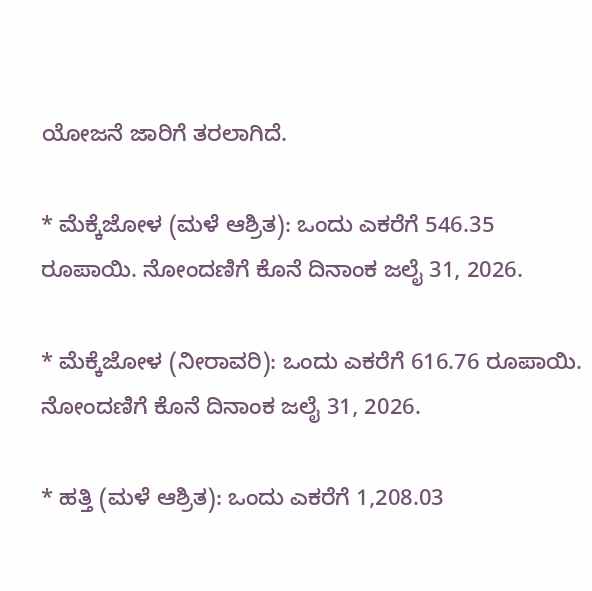ಯೋಜನೆ ಜಾರಿಗೆ ತರಲಾಗಿದೆ.

* ಮೆಕ್ಕೆಜೋಳ (ಮಳೆ ಆಶ್ರಿತ): ಒಂದು ಎಕರೆಗೆ 546.35 ರೂಪಾಯಿ. ನೋಂದಣಿಗೆ ಕೊನೆ ದಿನಾಂಕ ಜಲೈ 31, 2026.

* ಮೆಕ್ಕೆಜೋಳ (ನೀರಾವರಿ): ಒಂದು ಎಕರೆಗೆ 616.76 ರೂಪಾಯಿ. ನೋಂದಣಿಗೆ ಕೊನೆ ದಿನಾಂಕ ಜಲೈ 31, 2026.

* ಹತ್ತಿ (ಮಳೆ ಆಶ್ರಿತ): ಒಂದು ಎಕರೆಗೆ 1,208.03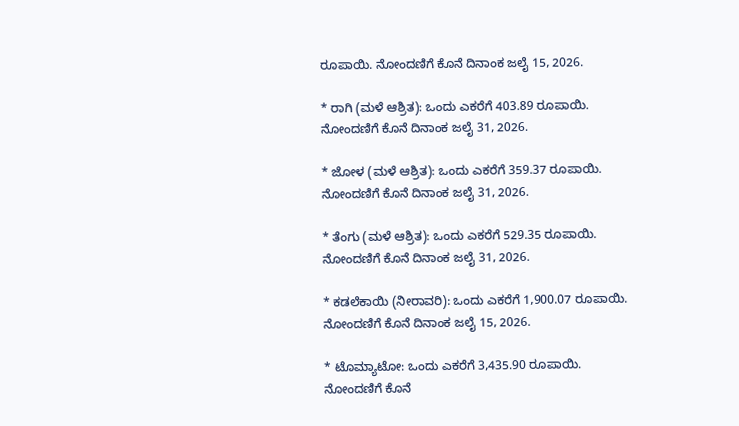ರೂಪಾಯಿ. ನೋಂದಣಿಗೆ ಕೊನೆ ದಿನಾಂಕ ಜಲೈ 15, 2026.

* ರಾಗಿ (ಮಳೆ ಆಶ್ರಿತ): ಒಂದು ಎಕರೆಗೆ 403.89 ರೂಪಾಯಿ. ನೋಂದಣಿಗೆ ಕೊನೆ ದಿನಾಂಕ ಜಲೈ 31, 2026.

* ಜೋಳ (ಮಳೆ ಆಶ್ರಿತ): ಒಂದು ಎಕರೆಗೆ 359.37 ರೂಪಾಯಿ. ನೋಂದಣಿಗೆ ಕೊನೆ ದಿನಾಂಕ ಜಲೈ 31, 2026.

* ತೆಂಗು (ಮಳೆ ಆಶ್ರಿತ): ಒಂದು ಎಕರೆಗೆ 529.35 ರೂಪಾಯಿ. ನೋಂದಣಿಗೆ ಕೊನೆ ದಿನಾಂಕ ಜಲೈ 31, 2026.

* ಕಡಲೆಕಾಯಿ (ನೀರಾವರಿ): ಒಂದು ಎಕರೆಗೆ 1,900.07 ರೂಪಾಯಿ. ನೋಂದಣಿಗೆ ಕೊನೆ ದಿನಾಂಕ ಜಲೈ 15, 2026.

* ಟೊಮ್ಯಾಟೋ: ಒಂದು ಎಕರೆಗೆ 3,435.90 ರೂಪಾಯಿ. ನೋಂದಣಿಗೆ ಕೊನೆ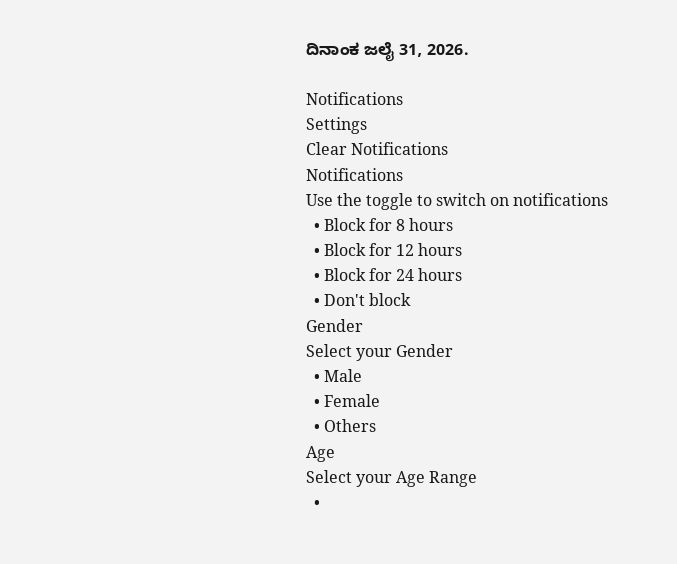ದಿನಾಂಕ ಜಲೈ 31, 2026.

Notifications
Settings
Clear Notifications
Notifications
Use the toggle to switch on notifications
  • Block for 8 hours
  • Block for 12 hours
  • Block for 24 hours
  • Don't block
Gender
Select your Gender
  • Male
  • Female
  • Others
Age
Select your Age Range
  •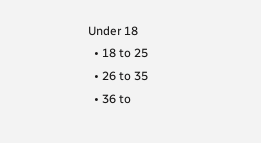Under 18
  • 18 to 25
  • 26 to 35
  • 36 to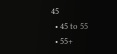45
  • 45 to 55
  • 55+